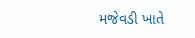મજેવડી ખાતે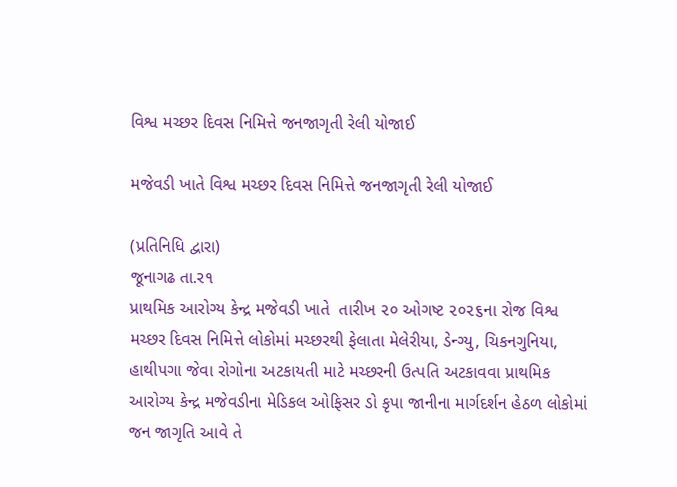વિશ્વ મચ્છર દિવસ નિમિત્તે જનજાગૃતી રેલી યોજાઈ

મજેવડી ખાતે વિશ્વ મચ્છર દિવસ નિમિત્તે જનજાગૃતી રેલી યોજાઈ

(પ્રતિનિધિ દ્વારા)
જૂનાગઢ તા.ર૧
પ્રાથમિક આરોગ્ય કેન્દ્ર મજેવડી ખાતે  તારીખ ૨૦ ઓગષ્ટ ૨૦૨૬ના રોજ વિશ્વ મચ્છર દિવસ નિમિત્તે લોકોમાં મચ્છરથી ફેલાતા મેલેરીયા, ડેન્ગ્યુ, ચિકનગુનિયા, હાથીપગા જેવા રોગોના અટકાયતી માટે મચ્છરની ઉત્પતિ અટકાવવા પ્રાથમિક આરોગ્ય કેન્દ્ર મજેવડીના મેડિકલ ઓફિસર ડો કૃપા જાનીના માર્ગદર્શન હેઠળ લોકોમાં જન જાગૃતિ આવે તે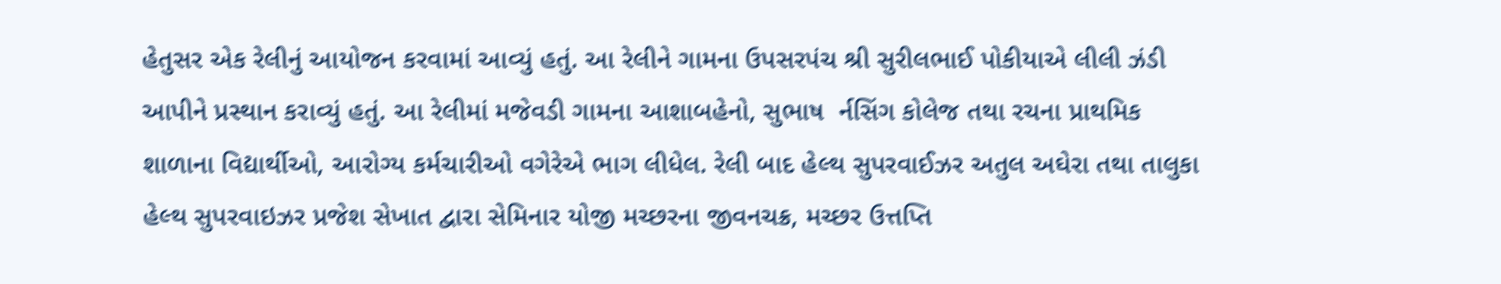હેતુસર એક રેલીનું આયોજન કરવામાં આવ્યું હતું. આ રેલીને ગામના ઉપસરપંચ શ્રી સુરીલભાઈ પોકીયાએ લીલી ઝંડી આપીને પ્રસ્થાન કરાવ્યું હતું. આ રેલીમાં મજેવડી ગામના આશાબહેનો, સુભાષ  ર્નસિંગ કોલેજ તથા રચના પ્રાથમિક શાળાના વિદ્યાર્થીઓ, આરોગ્ય કર્મચારીઓ વગેરેએ ભાગ લીધેલ. રેલી બાદ હેલ્થ સુપરવાઈઝર અતુલ અઘેરા તથા તાલુકા હેલ્થ સુપરવાઇઝર પ્રજેશ સેખાત દ્વારા સેમિનાર યોજી મચ્છરના જીવનચક્ર, મચ્છર ઉત્તપ્તિ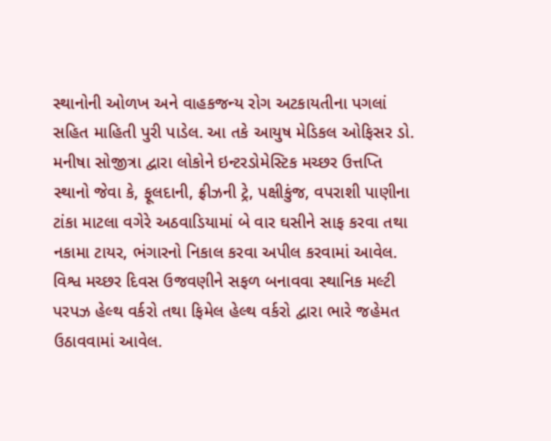સ્થાનોની ઓળખ અને વાહકજન્ય રોગ અટકાયતીના પગલાં સહિત માહિતી પુરી પાડેલ. આ તકે આયુષ મેડિકલ ઓફિસર ડો. મનીષા સોજીત્રા દ્વારા લોકોને ઇન્ટરડોમેસ્ટિક મચ્છર ઉત્તપ્તિ સ્થાનો જેવા કે, ફૂલદાની, ફ્રીઝની ટ્રે, પક્ષીકુંજ, વપરાશી પાણીના ટાંકા માટલા વગેરે અઠવાડિયામાં બે વાર ઘસીને સાફ કરવા તથા નકામા ટાયર, ભંગારનો નિકાલ કરવા અપીલ કરવામાં આવેલ. વિશ્વ મચ્છર દિવસ ઉજવણીને સફળ બનાવવા સ્થાનિક મલ્ટી પરપઝ હેલ્થ વર્કરો તથા ફિમેલ હેલ્થ વર્કરો દ્વારા ભારે જહેમત ઉઠાવવામાં આવેલ.